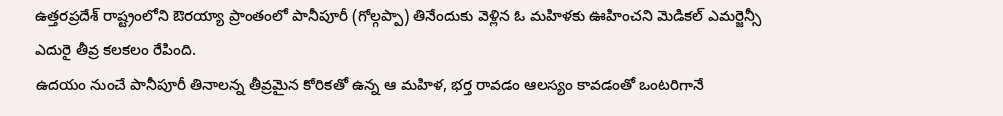ఉత్తరప్రదేశ్ రాష్ట్రంలోని ఔరయ్యా ప్రాంతంలో పానీపూరీ (గోల్గప్పా) తినేందుకు వెళ్లిన ఓ మహిళకు ఊహించని మెడికల్ ఎమర్జెన్సీ ఎదురై తీవ్ర కలకలం రేపింది.
ఉదయం నుంచే పానీపూరీ తినాలన్న తీవ్రమైన కోరికతో ఉన్న ఆ మహిళ, భర్త రావడం ఆలస్యం కావడంతో ఒంటరిగానే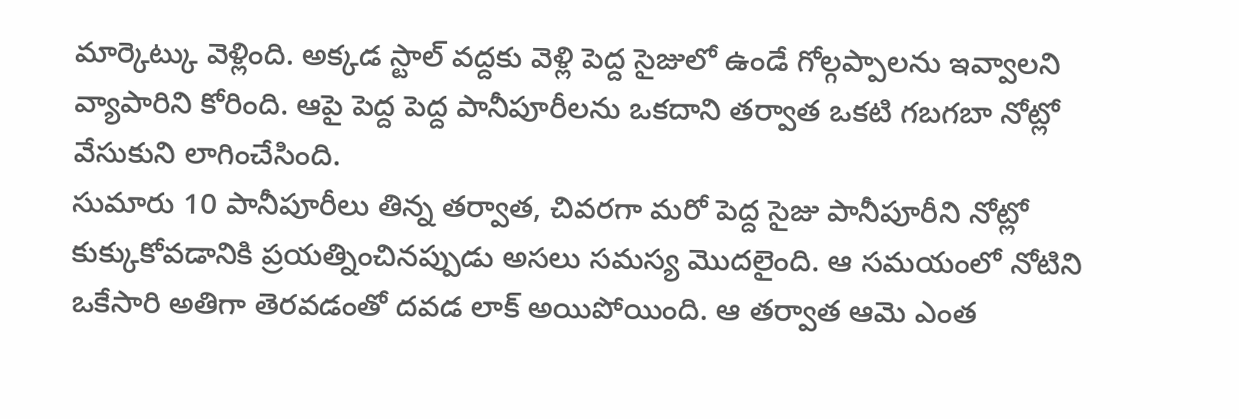మార్కెట్కు వెళ్లింది. అక్కడ స్టాల్ వద్దకు వెళ్లి పెద్ద సైజులో ఉండే గోల్గప్పాలను ఇవ్వాలని వ్యాపారిని కోరింది. ఆపై పెద్ద పెద్ద పానీపూరీలను ఒకదాని తర్వాత ఒకటి గబగబా నోట్లో వేసుకుని లాగించేసింది.
సుమారు 10 పానీపూరీలు తిన్న తర్వాత, చివరగా మరో పెద్ద సైజు పానీపూరీని నోట్లో కుక్కుకోవడానికి ప్రయత్నించినప్పుడు అసలు సమస్య మొదలైంది. ఆ సమయంలో నోటిని ఒకేసారి అతిగా తెరవడంతో దవడ లాక్ అయిపోయింది. ఆ తర్వాత ఆమె ఎంత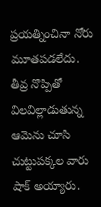ప్రయత్నించినా నోరు మూతపడలేదు. తీవ్ర నొప్పితో విలవిల్లాడుతున్న ఆమెను చూసి చుట్టుపక్కల వారు షాక్ అయ్యారు.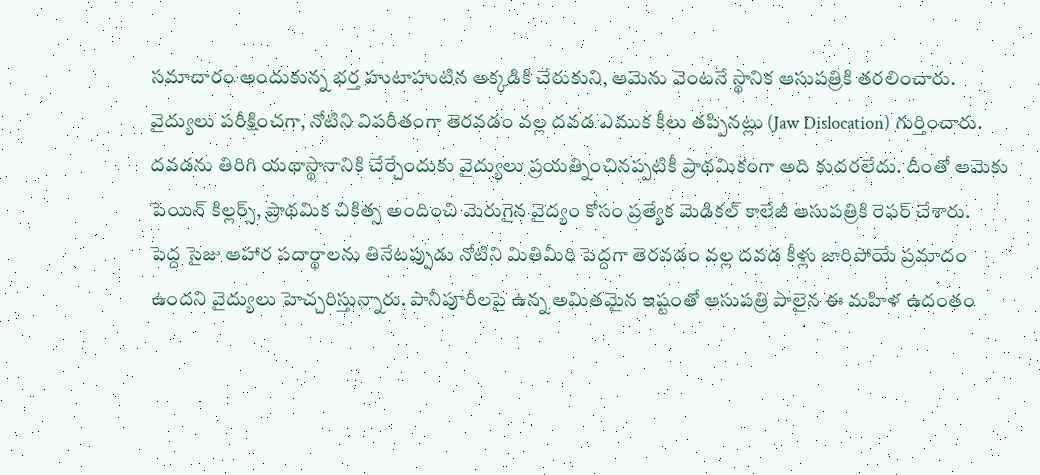సమాచారం అందుకున్న భర్త హుటాహుటిన అక్కడికి చేరుకుని, ఆమెను వెంటనే స్థానిక ఆసుపత్రికి తరలించారు.
వైద్యులు పరీక్షించగా, నోటిని విపరీతంగా తెరవడం వల్ల దవడ ఎముక కీలు తప్పినట్లు (Jaw Dislocation) గుర్తించారు. దవడను తిరిగి యథాస్థానానికి చేర్చేందుకు వైద్యులు ప్రయత్నించినప్పటికీ ప్రాథమికంగా అది కుదరలేదు. దీంతో ఆమెకు పెయిన్ కిల్లర్స్, ప్రాథమిక చికిత్స అందించి మెరుగైన వైద్యం కోసం ప్రత్యేక మెడికల్ కాలేజీ ఆసుపత్రికి రెఫర్ చేశారు.
పెద్ద సైజు ఆహార పదార్థాలను తినేటప్పుడు నోటిని మితిమీరి పెద్దగా తెరవడం వల్ల దవడ కీళ్లు జారిపోయే ప్రమాదం ఉందని వైద్యులు హెచ్చరిస్తున్నారు. పానీపూరీలపై ఉన్న అమితమైన ఇష్టంతో ఆసుపత్రి పాలైన ఈ మహిళ ఉదంతం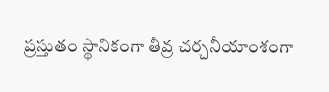ప్రస్తుతం స్థానికంగా తీవ్ర చర్చనీయాంశంగా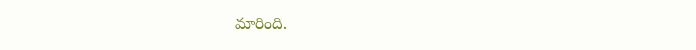మారింది.